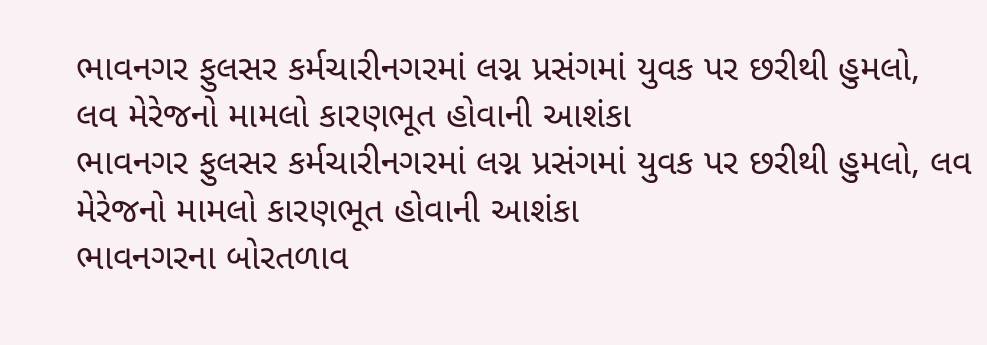ભાવનગર ફુલસર કર્મચારીનગરમાં લગ્ન પ્રસંગમાં યુવક પર છરીથી હુમલો,
લવ મેરેજનો મામલો કારણભૂત હોવાની આશંકા
ભાવનગર ફુલસર કર્મચારીનગરમાં લગ્ન પ્રસંગમાં યુવક પર છરીથી હુમલો, લવ મેરેજનો મામલો કારણભૂત હોવાની આશંકા
ભાવનગરના બોરતળાવ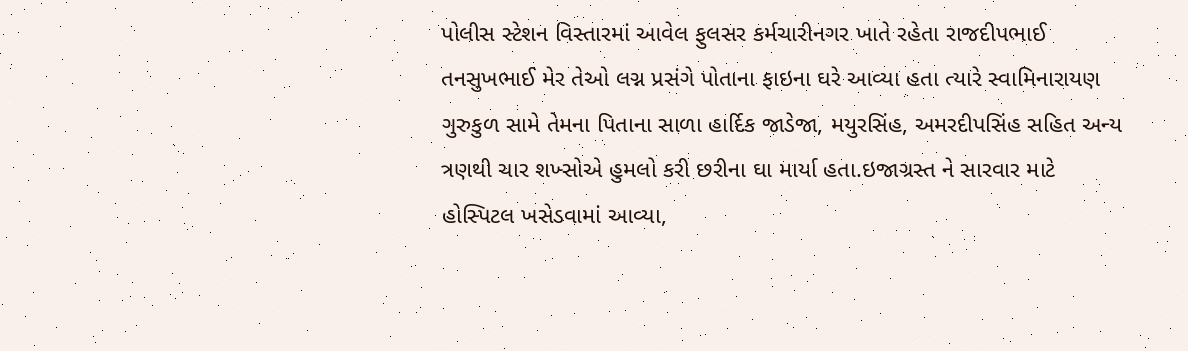પોલીસ સ્ટેશન વિસ્તારમાં આવેલ ફુલસર કર્મચારીનગર ખાતે રહેતા રાજદીપભાઈ તનસુખભાઈ મેર તેઓ લગ્ન પ્રસંગે પોતાના ફાઇના ઘરે આવ્યા હતા ત્યારે સ્વામિનારાયણ ગુરુકુળ સામે તેમના પિતાના સાળા હાર્દિક જાડેજા, મયુરસિંહ, અમરદીપસિંહ સહિત અન્ય ત્રણથી ચાર શખ્સોએ હુમલો કરી છરીના ઘા માર્યા હતા.ઇજાગ્રસ્ત ને સારવાર માટે હોસ્પિટલ ખસેડવામાં આવ્યા,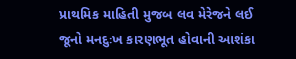પ્રાથમિક માહિતી મુજબ લવ મેરેજને લઈ જૂનો મનદુઃખ કારણભૂત હોવાની આશંકા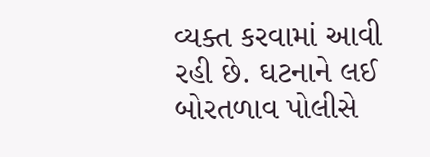વ્યક્ત કરવામાં આવી રહી છે. ઘટનાને લઈ બોરતળાવ પોલીસે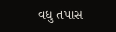વધુ તપાસ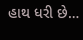હાથ ધરી છે…